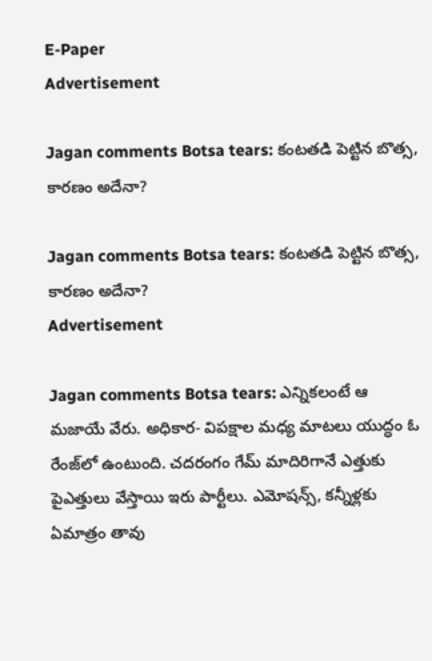E-Paper
Advertisement

Jagan comments Botsa tears: కంటతడి పెట్టిన బొత్స, కారణం అదేనా?

Jagan comments Botsa tears: కంటతడి పెట్టిన బొత్స, కారణం అదేనా?
Advertisement

Jagan comments Botsa tears: ఎన్నికలంటే ఆ మజాయే వేరు. అధికార- విపక్షాల మధ్య మాటలు యుద్ధం ఓ రేంజ్‌లో ఉంటుంది. చదరంగం గేమ్ మాదిరిగానే ఎత్తుకు పైఎత్తులు వేస్తాయి ఇరు పార్టీలు. ఎమోషన్స్, కన్నీళ్లకు ఏమాత్రం తావు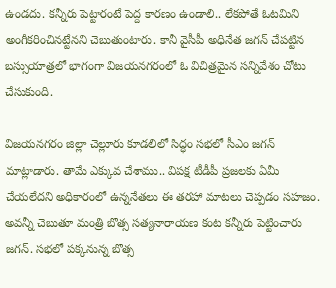ఉండదు. కన్నీరు పెట్టారంటే పెద్ద కారణం ఉండాలి.. లేకపోతే ఓటమిని అంగీకరించినట్టేనని చెబుతుంటారు. కానీ వైసీపీ అధినేత జగన్ చేపట్టిన బస్సుయాత్రలో భాగంగా విజయనగరంలో ఓ విచిత్రమైన సన్నివేశం చోటు చేసుకుంది.

విజయనగరం జిల్లా చెల్లూరు కూడలిలో సిద్ధం సభలో సీఎం జగన్ మాట్లాడారు. తామే ఎక్కువ చేశాము.. విపక్ష టీడీపీ ప్రజలకు ఏమీ చేయలేదని అధికారంలో ఉన్ననేతలు ఈ తరహా మాటలు చెప్పడం సహజం. అవన్నీ చెబుతూ మంత్రి బొత్స సత్యనారాయణ కంట కన్నీరు పెట్టించారు జగన్. సభలో పక్కనున్న బొత్స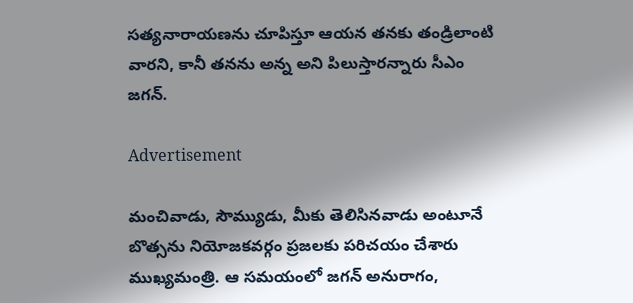సత్యనారాయణను చూపిస్తూ ఆయన తనకు తండ్రిలాంటి వారని, కానీ తనను అన్న అని పిలుస్తారన్నారు సీఎం జగన్.

Advertisement

మంచివాడు, సౌమ్యుడు, మీకు తెలిసినవాడు అంటూనే బొత్సను నియోజకవర్గం ప్రజలకు పరిచయం చేశారు ముఖ్యమంత్రి. ఆ సమయంలో జగన్ అనురాగం,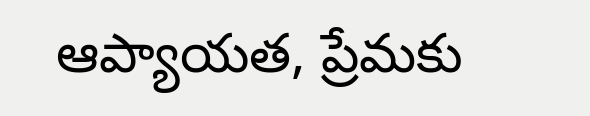ఆప్యాయత, ప్రేమకు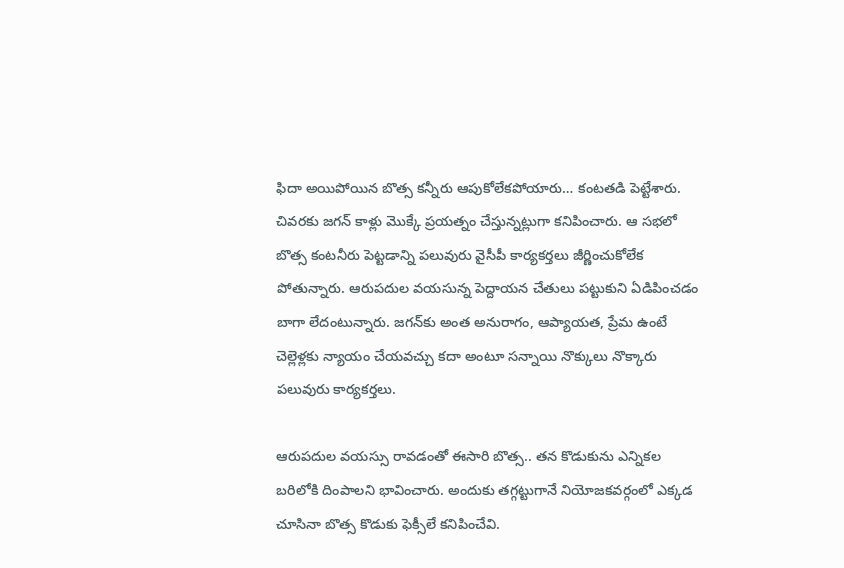ఫిదా అయిపోయిన బొత్స కన్నీరు ఆపుకోలేకపోయారు… కంటతడి పెట్టేశారు. చివరకు జగన్ కాళ్లు మొక్కే ప్రయత్నం చేస్తున్నట్లుగా కనిపించారు. ఆ సభలో బొత్స కంటనీరు పెట్టడాన్ని పలువురు వైసీపీ కార్యకర్తలు జీర్ణించుకోలేక పోతున్నారు. ఆరుపదుల వయసున్న పెద్దాయన చేతులు పట్టుకుని ఏడిపించడం బాగా లేదంటున్నారు. జగన్‌కు అంత అనురాగం, ఆప్యాయత, ప్రేమ ఉంటే చెల్లెళ్లకు న్యాయం చేయవచ్చు కదా అంటూ సన్నాయి నొక్కులు నొక్కారు పలువురు కార్యకర్తలు.

ఆరుపదుల వయస్సు రావడంతో ఈసారి బొత్స.. తన కొడుకును ఎన్నికల బరిలోకి దింపాలని భావించారు. అందుకు తగ్గట్టుగానే నియోజకవర్గంలో ఎక్కడ చూసినా బొత్స కొడుకు ఫెక్సీలే కనిపించేవి.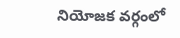నియోజక వర్గంలో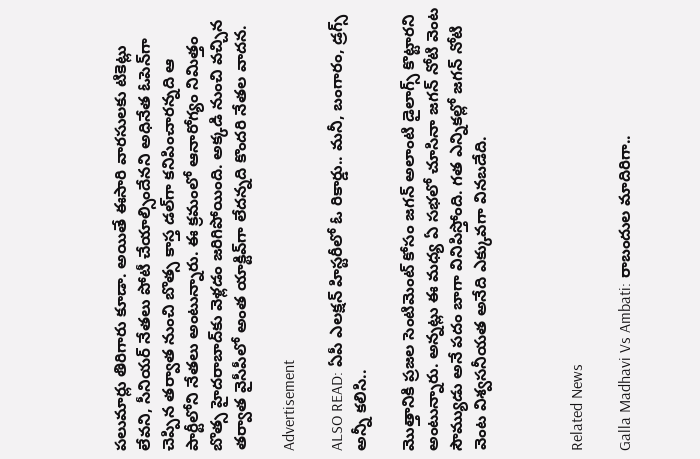పలుమార్లు తిరిగారు కూడా. అయితే ఈసారి వారసులకు టికెట్లు లేవని, సీనియర్ నేతలు పోటీ చేయాల్సిందేనని అధినేత ఓపెన్‌గా చెప్పిన తర్వాత నుంచి బొత్స కాస్త డల్‌గా కనిపించారన్నది ఆ పార్టీలోని నేతలు అంటున్నారు. ఈ క్రమంలో ఆనారోగ్యం నిమిత్తం బొత్స హైదరాబాద్‌కు వెళ్లడం జరిగిపోయింది. అక్కడి నుంచి వచ్చిన తర్వాత వైసీపీలో అంత యాక్టివ్‌గా లేదన్నది కొందరి నేతల వాదన.

Advertisement

ALSO READ: ఏపీ ఎలక్షన్ హిస్టరీలో ఓ రికార్డు.. మనీ, బంగారం, డ్రగ్స్ అన్నీ కలిసి..

మొత్తానికి ప్రజల సెంటిమెంట్ కోసం జగన్ అలాంటి డైలాగ్స్ కొట్టారని అంటున్నారు. అన్నట్లు ఈ మధ్య ఏ సభలో చూసినా జగన్ నోటి వెంట సౌమ్యుడు అనే పదం బాగా వినిపిస్తోంది. గత ఎన్నికల్లో జగన్ నోటి వెంట విశ్వసనీయత అనేది ఎక్కువగా వినబడేది.



Related News

Galla Madhavi Vs Ambati: రాబందుల మాదిరిగా..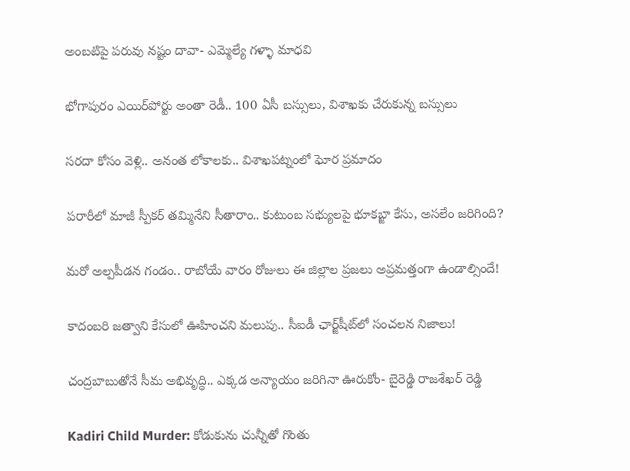అంబటిపై పరువు నష్టం దావా- ఎమ్మెల్యే గళ్ళా మాధవి

భోగాపురం ఎయిర్‌పోర్టు అంతా రెడీ.. 100 ఏసీ బస్సులు, విశాఖకు చేరుకున్న బస్సులు

సరదా కోసం వెళ్లి.. అనంత లోకాలకు.. విశాఖపట్నంలో ఘోర ప్రమాదం

పరారీలో మాజీ స్పీకర్ తమ్మినేని సీతారాం.. కుటుంబ సభ్యులపై భూకబ్జా కేసు, అసలేం జరిగింది?

మరో అల్పపీడన గండం.. రాబోయే వారం రోజులు ఈ జిల్లాల ప్రజలు అప్రమత్తంగా ఉండాల్సిందే!

కాదంబరి జత్వాని కేసులో ఊహించని మలుపు.. సీఐడీ ఛార్జ్‌షీట్‌లో సంచలన నిజాలు!

చంద్రబాబుతోనే సీమ అభివృద్ధి.. ఎక్కడ అన్యాయం జరిగినా ఊరుకోం- బైరెడ్డి రాజశేఖర్ రెడ్డి

Kadiri Child Murder: కోడుకును చున్నీతో గొంతు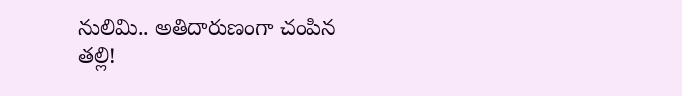నులిమి.. అతిదారుణంగా చంపిన తల్లి!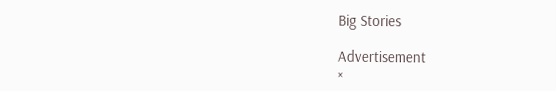Big Stories

Advertisement
×